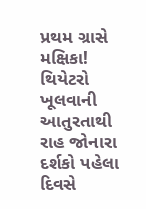પ્રથમ ગ્રાસે મક્ષિકા! થિયેટરો ખૂલવાની આતુરતાથી રાહ જોનારા દર્શકો પહેલા દિવસે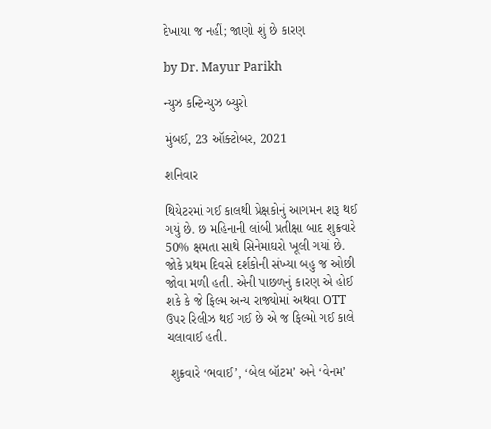દેખાયા જ નહીં; જાણો શું છે કારણ

by Dr. Mayur Parikh

ન્યુઝ કન્ટિન્યુઝ બ્યુરો

મુંબઈ, 23 ઑક્ટોબર, 2021

શનિવાર

થિયેટરમાં ગઈ કાલથી પ્રેક્ષકોનું આગમન શરૂ થઈ ગયું છે. છ મહિનાની લાંબી પ્રતીક્ષા બાદ શુક્રવારે 50% ક્ષમતા સાથે સિનેમાઘરો ખૂલી ગયાં છે. જોકે પ્રથમ દિવસે દર્શકોની સંખ્યા બહુ જ ઓછી જોવા મળી હતી. એની પાછળનું કારણ એ હોઈ શકે કે જે ફિલ્મ અન્ય રાજ્યોમાં અથવા OTT ઉપર રિલીઝ થઈ ગઈ છે એ જ ફિલ્મો ગઈ કાલે ચલાવાઈ હતી.

 શુક્રવારે ‘ભવાઈ’, ‘બેલ બૉટમ’ અને ‘વેનમ’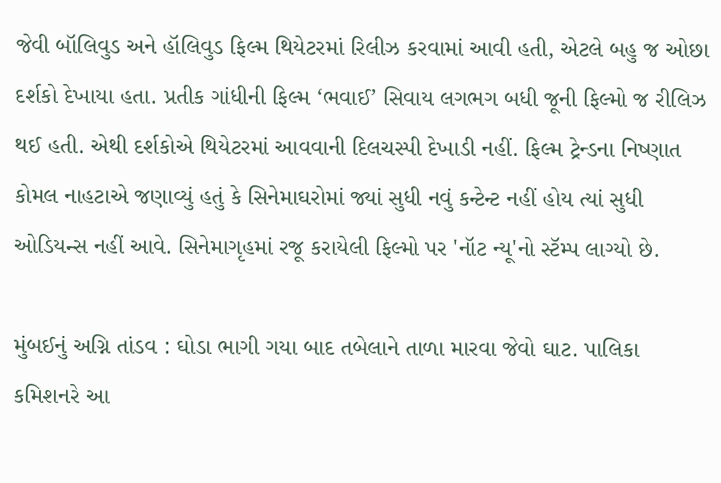જેવી બૉલિવુડ અને હૉલિવુડ ફિલ્મ થિયેટરમાં રિલીઝ કરવામાં આવી હતી, એટલે બહુ જ ઓછા દર્શકો દેખાયા હતા. પ્રતીક ગાંધીની ફિલ્મ ‘ભવાઈ’ સિવાય લગભગ બધી જૂની ફિલ્મો જ રીલિઝ થઈ હતી. એથી દર્શકોએ થિયેટરમાં આવવાની દિલચસ્પી દેખાડી નહીં. ફિલ્મ ટ્રેન્ડના નિષ્ણાત કોમલ નાહટાએ જણાવ્યું હતું કે સિનેમાઘરોમાં જ્યાં સુધી નવું કન્ટેન્ટ નહીં હોય ત્યાં સુધી ઓડિયન્સ નહીં આવે. સિનેમાગૃહમાં રજૂ કરાયેલી ફિલ્મો પર 'નૉટ ન્યૂ'નો સ્ટૅમ્પ લાગ્યો છે.

મુંબઈનું અગ્નિ તાંડવ : ઘોડા ભાગી ગયા બાદ તબેલાને તાળા મારવા જેવો ઘાટ. પાલિકા કમિશનરે આ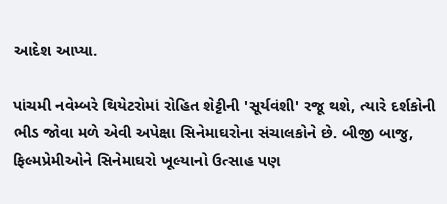આદેશ આપ્યા.

પાંચમી નવેમ્બરે થિયેટરોમાં રોહિત શેટ્ટીની 'સૂર્યવંશી' રજૂ થશે, ત્યારે દર્શકોની ભીડ જોવા મળે એવી અપેક્ષા સિનેમાઘરોના સંચાલકોને છે. બીજી બાજુ, ફિલ્મપ્રેમીઓને સિનેમાઘરો ખૂલ્યાનો ઉત્સાહ પણ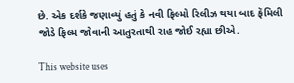છે. એક દર્શકે જણાવ્યું હતું કે નવી ફિલ્મો રિલીઝ થયા બાદ ફૅમિલી જોડે ફિલ્મ જોવાની આતુરતાથી રાહ જોઈ રહ્યા છીએ.

This website uses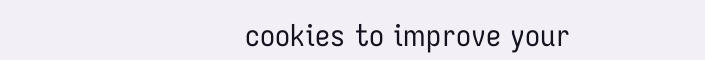cookies to improve your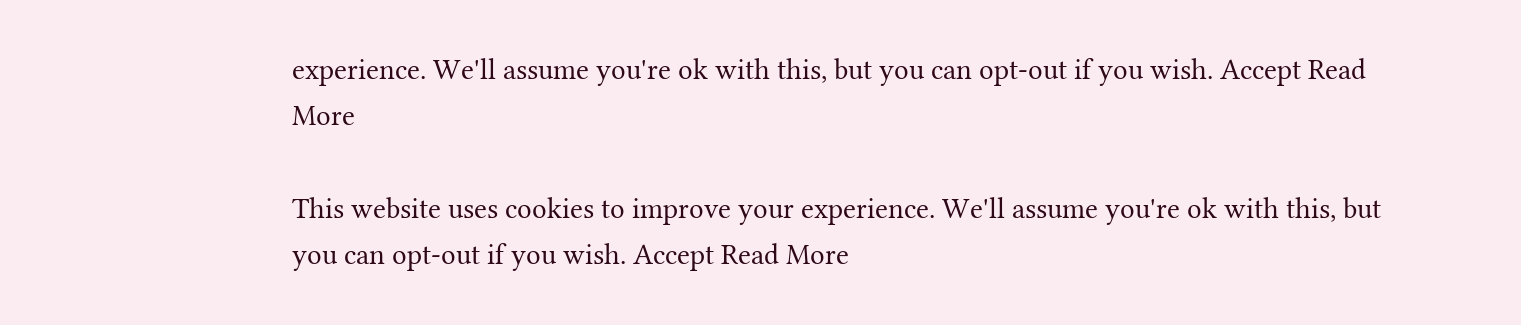experience. We'll assume you're ok with this, but you can opt-out if you wish. Accept Read More

This website uses cookies to improve your experience. We'll assume you're ok with this, but you can opt-out if you wish. Accept Read More